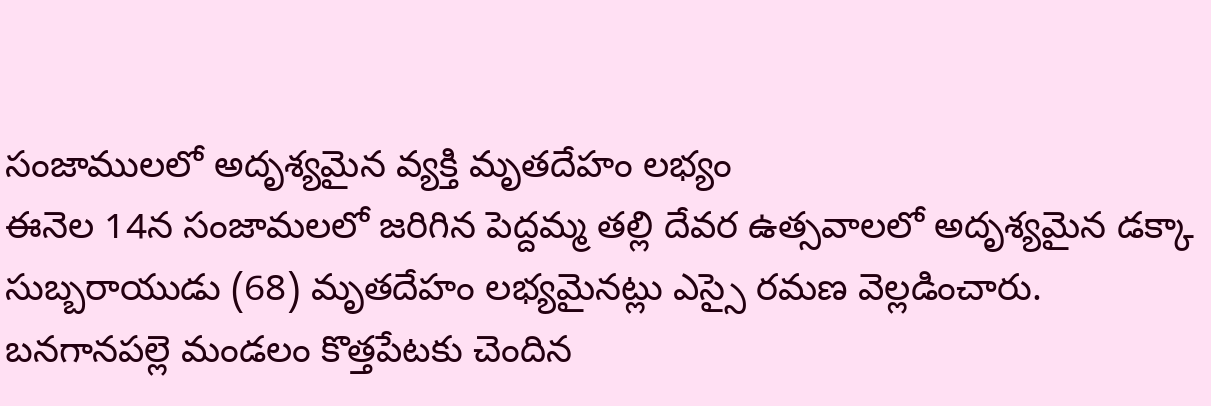సంజాములలో అదృశ్యమైన వ్యక్తి మృతదేహం లభ్యం
ఈనెల 14న సంజామలలో జరిగిన పెద్దమ్మ తల్లి దేవర ఉత్సవాలలో అదృశ్యమైన డక్కా సుబ్బరాయుడు (68) మృతదేహం లభ్యమైనట్లు ఎస్సై రమణ వెల్లడించారు. బనగానపల్లె మండలం కొత్తపేటకు చెందిన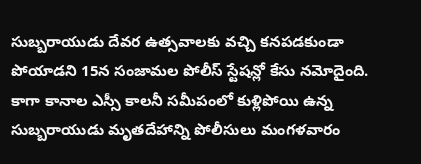సుబ్బరాయుడు దేవర ఉత్సవాలకు వచ్చి కనపడకుండా పోయాడని 15న సంజామల పోలీస్ స్టేషన్లో కేసు నమోదైంది. కాగా కానాల ఎస్సీ కాలనీ సమీపంలో కుళ్లిపోయి ఉన్న సుబ్బరాయుడు మృతదేహాన్ని పోలీసులు మంగళవారం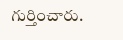గుర్తించారు.